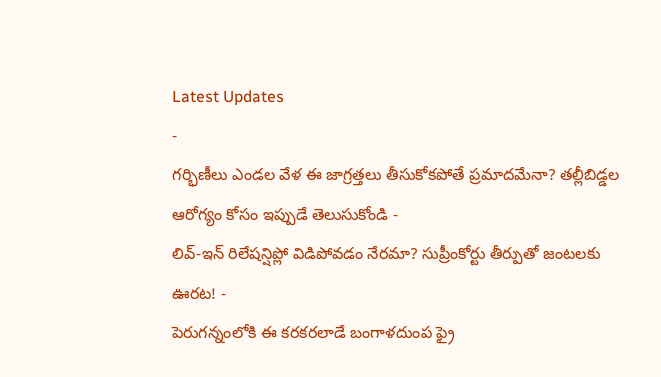Latest Updates
-
గర్భిణీలు ఎండల వేళ ఈ జాగ్రత్తలు తీసుకోకపోతే ప్రమాదమేనా? తల్లీబిడ్డల ఆరోగ్యం కోసం ఇప్పుడే తెలుసుకోండి -
లివ్-ఇన్ రిలేషన్షిప్లో విడిపోవడం నేరమా? సుప్రీంకోర్టు తీర్పుతో జంటలకు ఊరట! -
పెరుగన్నంలోకి ఈ కరకరలాడే బంగాళదుంప ఫ్రై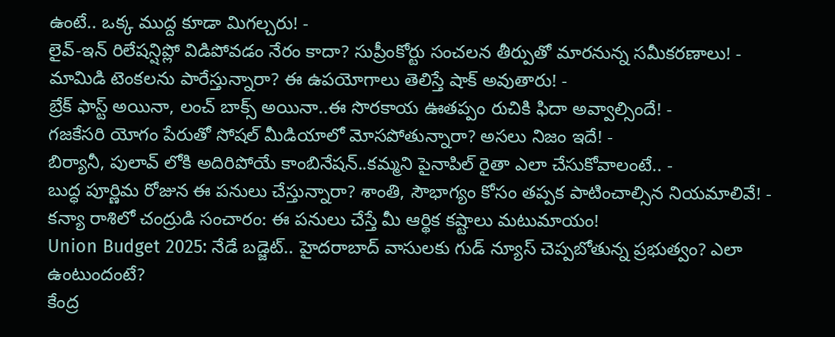ఉంటే.. ఒక్క ముద్ద కూడా మిగల్చరు! -
లైవ్-ఇన్ రిలేషన్షిప్లో విడిపోవడం నేరం కాదా? సుప్రీంకోర్టు సంచలన తీర్పుతో మారనున్న సమీకరణాలు! -
మామిడి టెంకలను పారేస్తున్నారా? ఈ ఉపయోగాలు తెలిస్తే షాక్ అవుతారు! -
బ్రేక్ ఫాస్ట్ అయినా, లంచ్ బాక్స్ అయినా..ఈ సొరకాయ ఊతప్పం రుచికి ఫిదా అవ్వాల్సిందే! -
గజకేసరి యోగం పేరుతో సోషల్ మీడియాలో మోసపోతున్నారా? అసలు నిజం ఇదే! -
బిర్యానీ, పులావ్ లోకి అదిరిపోయే కాంబినేషన్..కమ్మని పైనాపిల్ రైతా ఎలా చేసుకోవాలంటే.. -
బుద్ధ పూర్ణిమ రోజున ఈ పనులు చేస్తున్నారా? శాంతి, సౌభాగ్యం కోసం తప్పక పాటించాల్సిన నియమాలివే! -
కన్యా రాశిలో చంద్రుడి సంచారం: ఈ పనులు చేస్తే మీ ఆర్థిక కష్టాలు మటుమాయం!
Union Budget 2025: నేడే బడ్జెట్.. హైదరాబాద్ వాసులకు గుడ్ న్యూస్ చెప్పబోతున్న ప్రభుత్వం? ఎలా ఉంటుందంటే?
కేంద్ర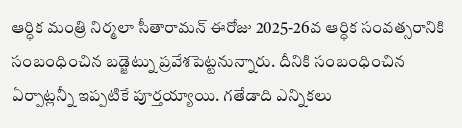ఆర్ధిక మంత్రి నిర్మలా సీతారామన్ ఈరోజు 2025-26వ ఆర్ధిక సంవత్సరానికి సంబంధించిన బడ్జెట్ను ప్రవేశపెట్టనున్నారు. దీనికి సంబంధించిన ఏర్పాట్లన్నీ ఇప్పటికే పూర్తయ్యాయి. గతేడాది ఎన్నికలు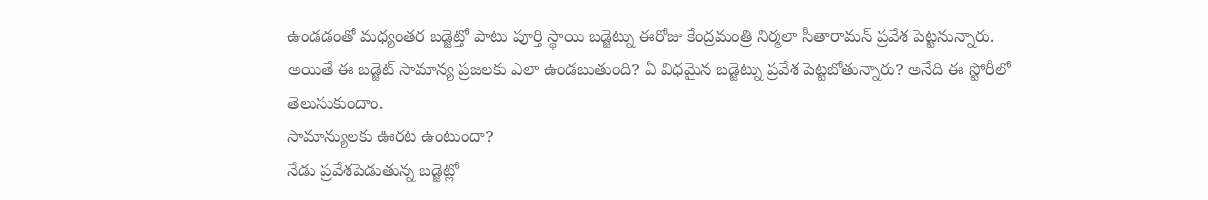ఉండడంతో మధ్యంతర బడ్జెట్తో పాటు పూర్తి స్థాయి బడ్జెట్ను ఈరోజు కేంద్రమంత్రి నిర్మలా సీతారామన్ ప్రవేశ పెట్టనున్నారు. అయితే ఈ బడ్జెట్ సామాన్య ప్రజలకు ఎలా ఉండబుతుంది? ఏ విధమైన బడ్జెట్ను ప్రవేశ పెట్టబోతున్నారు? అనేది ఈ స్టోరీలో తెలుసుకుందాం.
సామాన్యులకు ఊరట ఉంటుందా?
నేడు ప్రవేశపెడుతున్న బడ్జెట్లో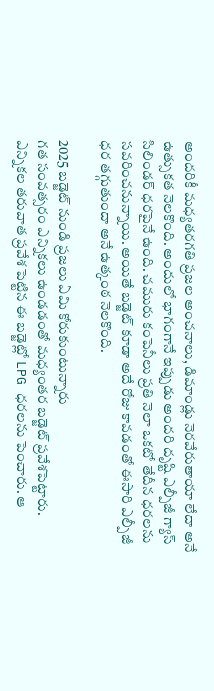అందరికీ మధ్యతరగతి ప్రజల అంచనాలు, డిమాండ్లు నెరవేరుతాయా లేదా అనే ఉత్సుకత నెలకొంది. అందులో భాగంగానే ఇప్పుడు అందరి దృష్టి ఎల్పీజీ గ్యాస్ సిలిండర్ ధరపైనే ఉంది. చమురు కంపెనీలు ప్రతి నెలా ఒకటో తేదీన ధరలను సవరించనున్నాయి. అయితే బడ్జెట్ కూడా అదే రోజు కావడంతో ఈసారి ఎల్పీజీ ధర తగ్గుతుందా అనే ఉత్కంఠ నెలకొంది.

2025 బడ్జెట్ నుండి ప్రజలు ఏమి కోరుకుంటున్నారు
గత సంవత్సరం ఎన్నికలు ఉండడంతో మధ్యంతర బడ్జెట్ ప్రవేశపెట్టారు. ఎన్నికల తరువాత ప్రవేశ పెట్టిన ఈ బడ్జెట్లో LPG ధరలను పెంచారు. ఆ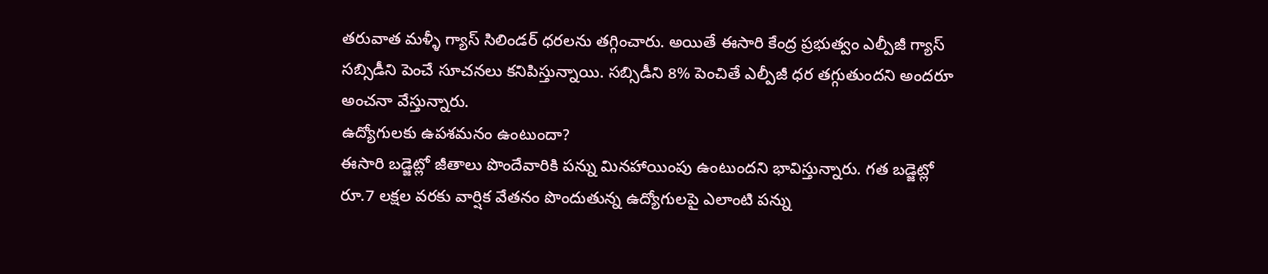తరువాత మళ్ళీ గ్యాస్ సిలిండర్ ధరలను తగ్గించారు. అయితే ఈసారి కేంద్ర ప్రభుత్వం ఎల్పీజీ గ్యాస్ సబ్సిడీని పెంచే సూచనలు కనిపిస్తున్నాయి. సబ్సిడీని 8% పెంచితే ఎల్పీజీ ధర తగ్గుతుందని అందరూ అంచనా వేస్తున్నారు.
ఉద్యోగులకు ఉపశమనం ఉంటుందా?
ఈసారి బడ్జెట్లో జీతాలు పొందేవారికి పన్ను మినహాయింపు ఉంటుందని భావిస్తున్నారు. గత బడ్జెట్లో రూ.7 లక్షల వరకు వార్షిక వేతనం పొందుతున్న ఉద్యోగులపై ఎలాంటి పన్ను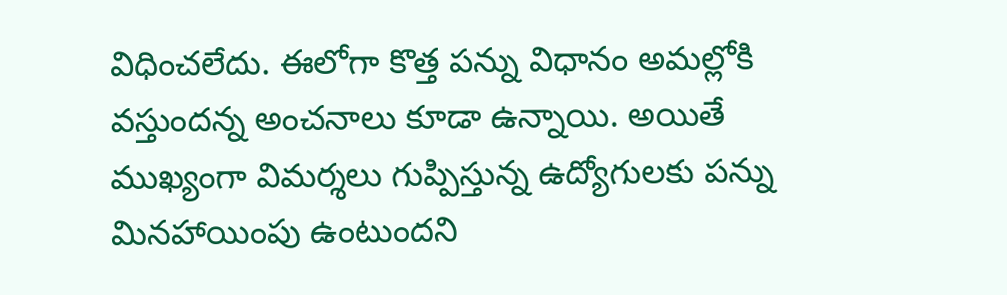విధించలేదు. ఈలోగా కొత్త పన్ను విధానం అమల్లోకి వస్తుందన్న అంచనాలు కూడా ఉన్నాయి. అయితే ముఖ్యంగా విమర్శలు గుప్పిస్తున్న ఉద్యోగులకు పన్ను మినహాయింపు ఉంటుందని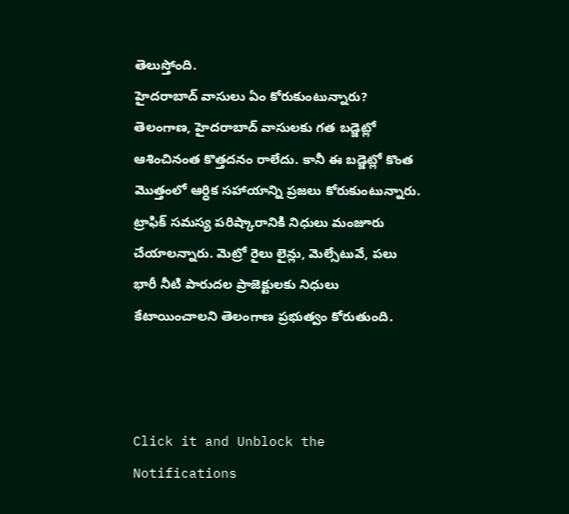తెలుస్తోంది.
హైదరాబాద్ వాసులు ఏం కోరుకుంటున్నారు?
తెలంగాణ, హైదరాబాద్ వాసులకు గత బడ్జెట్లో ఆశించినంత కొత్తదనం రాలేదు. కానీ ఈ బడ్జెట్లో కొంత మొత్తంలో ఆర్ధిక సహాయాన్ని ప్రజలు కోరుకుంటున్నారు. ట్రాఫిక్ సమస్య పరిష్కారానికి నిధులు మంజూరు చేయాలన్నారు. మెట్రో రైలు లైన్లు, మెల్సేటువే, పలు భారీ నీటి పారుదల ప్రాజెక్టులకు నిధులు కేటాయించాలని తెలంగాణ ప్రభుత్వం కోరుతుంది.



Click it and Unblock the Notifications